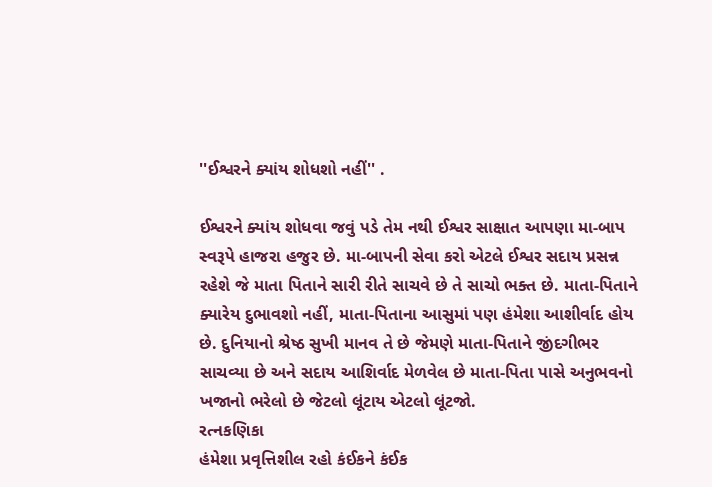''ઈશ્વરને ક્યાંય શોધશો નહીં'' .

ઈશ્વરને ક્યાંય શોધવા જવું પડે તેમ નથી ઈશ્વર સાક્ષાત આપણા મા-બાપ સ્વરૂપે હાજરા હજુર છે. મા-બાપની સેવા કરો એટલે ઈશ્વર સદાય પ્રસન્ન રહેશે જે માતા પિતાને સારી રીતે સાચવે છે તે સાચો ભક્ત છે. માતા-પિતાને ક્યારેય દુભાવશો નહીં, માતા-પિતાના આસુમાં પણ હંમેશા આશીર્વાદ હોય છે. દુનિયાનો શ્રેષ્ઠ સુખી માનવ તે છે જેમણે માતા-પિતાને જીંદગીભર સાચવ્યા છે અને સદાય આશિર્વાદ મેળવેલ છે માતા-પિતા પાસે અનુભવનો ખજાનો ભરેલો છે જેટલો લૂંટાય એટલો લૂંટજો.
રત્નકણિકા
હંમેશા પ્રવૃત્તિશીલ રહો કંઈકને કંઈક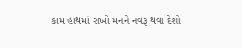કામ હાથમાં રાખો મનને નવરૂ થવા દેશો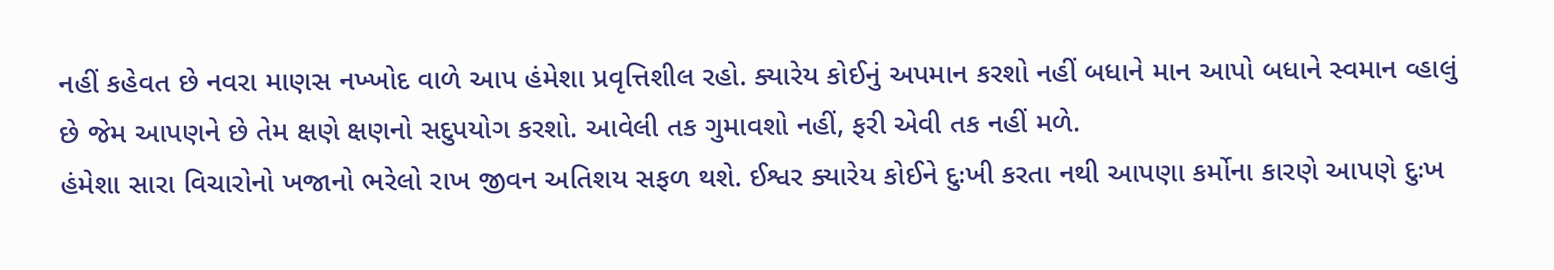નહીં કહેવત છે નવરા માણસ નખ્ખોદ વાળે આપ હંમેશા પ્રવૃત્તિશીલ રહો. ક્યારેય કોઈનું અપમાન કરશો નહીં બધાને માન આપો બધાને સ્વમાન વ્હાલું છે જેમ આપણને છે તેમ ક્ષણે ક્ષણનો સદુપયોગ કરશો. આવેલી તક ગુમાવશો નહીં, ફરી એવી તક નહીં મળે.
હંમેશા સારા વિચારોનો ખજાનો ભરેલો રાખ જીવન અતિશય સફળ થશે. ઈશ્વર ક્યારેય કોઈને દુઃખી કરતા નથી આપણા કર્મોના કારણે આપણે દુઃખ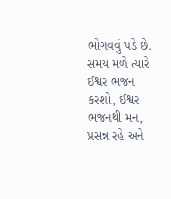ભોગવવું પડે છે.
સમય મળે ત્યારે ઈશ્વર ભજન કરશો, ઈશ્વર ભજનથી મન, પ્રસન્ન રહે અને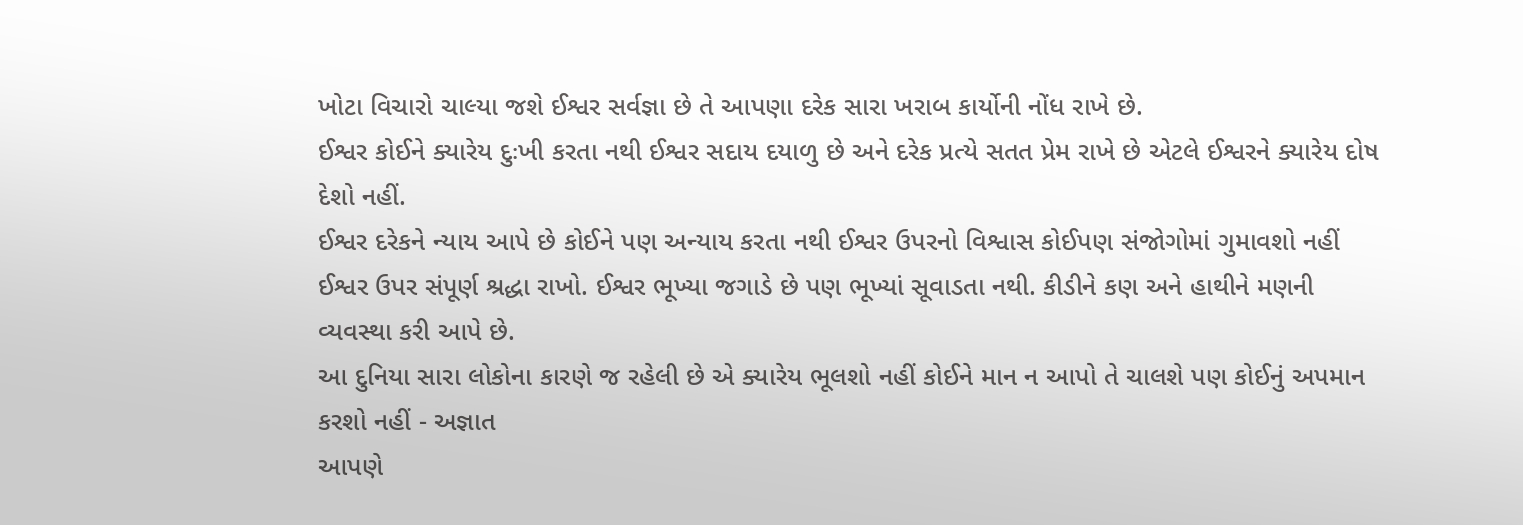ખોટા વિચારો ચાલ્યા જશે ઈશ્વર સર્વજ્ઞા છે તે આપણા દરેક સારા ખરાબ કાર્યોની નોંધ રાખે છે.
ઈશ્વર કોઈને ક્યારેય દુઃખી કરતા નથી ઈશ્વર સદાય દયાળુ છે અને દરેક પ્રત્યે સતત પ્રેમ રાખે છે એટલે ઈશ્વરને ક્યારેય દોષ દેશો નહીં.
ઈશ્વર દરેકને ન્યાય આપે છે કોઈને પણ અન્યાય કરતા નથી ઈશ્વર ઉપરનો વિશ્વાસ કોઈપણ સંજોગોમાં ગુમાવશો નહીં ઈશ્વર ઉપર સંપૂર્ણ શ્રદ્ધા રાખો. ઈશ્વર ભૂખ્યા જગાડે છે પણ ભૂખ્યાં સૂવાડતા નથી. કીડીને કણ અને હાથીને મણની વ્યવસ્થા કરી આપે છે.
આ દુનિયા સારા લોકોના કારણે જ રહેલી છે એ ક્યારેય ભૂલશો નહીં કોઈને માન ન આપો તે ચાલશે પણ કોઈનું અપમાન કરશો નહીં - અજ્ઞાત
આપણે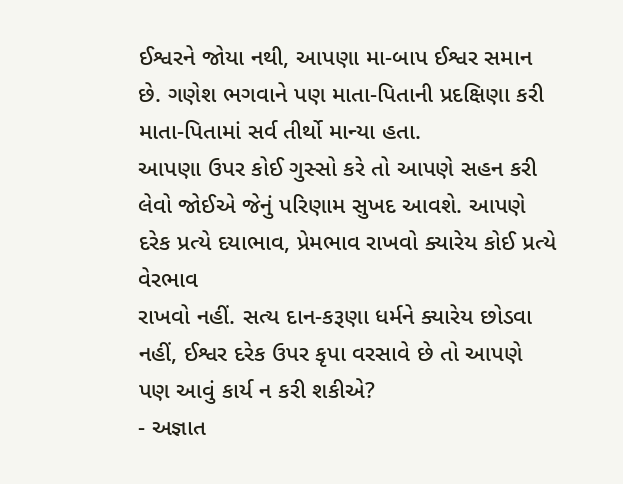ઈશ્વરને જોયા નથી, આપણા મા-બાપ ઈશ્વર સમાન છે. ગણેશ ભગવાને પણ માતા-પિતાની પ્રદક્ષિણા કરી માતા-પિતામાં સર્વ તીર્થો માન્યા હતા.
આપણા ઉપર કોઈ ગુસ્સો કરે તો આપણે સહન કરી લેવો જોઈએ જેનું પરિણામ સુખદ આવશે. આપણે દરેક પ્રત્યે દયાભાવ, પ્રેમભાવ રાખવો ક્યારેય કોઈ પ્રત્યે વેરભાવ
રાખવો નહીં. સત્ય દાન-કરૂણા ધર્મને ક્યારેય છોડવા નહીં, ઈશ્વર દરેક ઉપર કૃપા વરસાવે છે તો આપણે પણ આવું કાર્ય ન કરી શકીએ?
- અજ્ઞાત